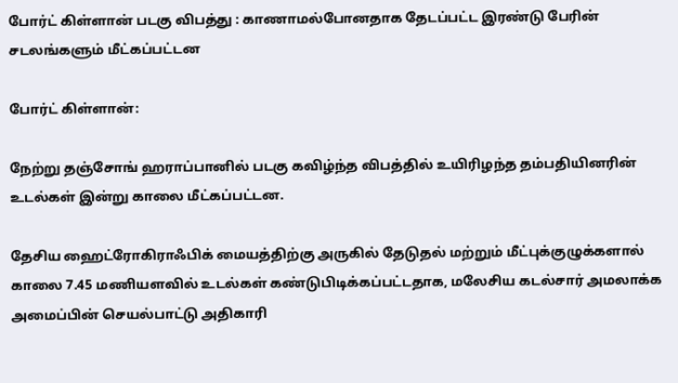போர்ட் கிள்ளான் படகு விபத்து : காணாமல்போனதாக தேடப்பட்ட இரண்டு பேரின் சடலங்களும் மீட்கப்பட்டன

போர்ட் கிள்ளான்:

நேற்று தஞ்சோங் ஹராப்பானில் படகு கவிழ்ந்த விபத்தில் உயிரிழந்த தம்பதியினரின் உடல்கள் இன்று காலை மீட்கப்பட்டன.

தேசிய ஹைட்ரோகிராஃபிக் மையத்திற்கு அருகில் தேடுதல் மற்றும் மீட்புக்குழுக்களால் காலை 7.45 மணியளவில் உடல்கள் கண்டுபிடிக்கப்பட்டதாக, மலேசிய கடல்சார் அமலாக்க அமைப்பின் செயல்பாட்டு அதிகாரி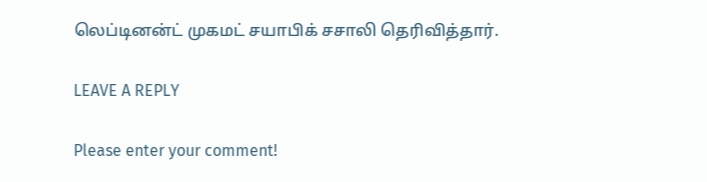லெப்டினன்ட் முகமட் சயாபிக் சசாலி தெரிவித்தார்.

LEAVE A REPLY

Please enter your comment!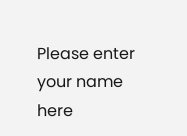Please enter your name here